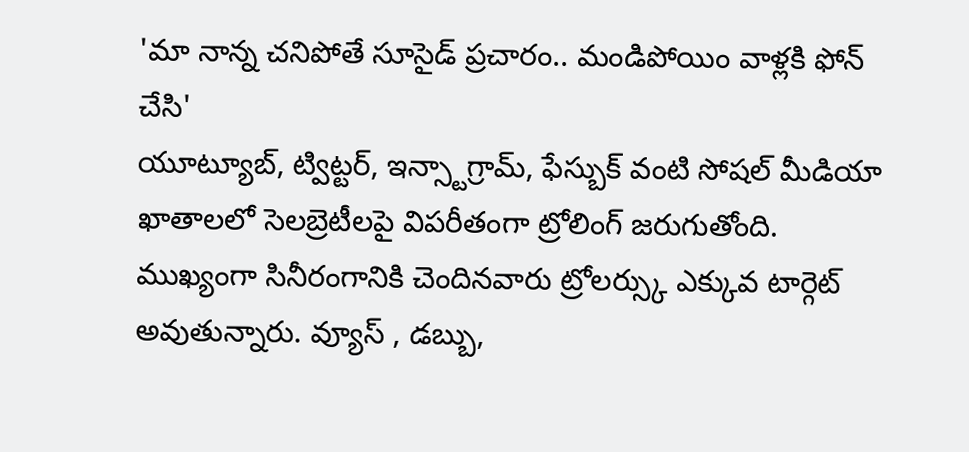'మా నాన్న చనిపోతే సూసైడ్ ప్రచారం.. మండిపోయిం వాళ్లకి ఫోన్ చేసి'
యూట్యూబ్, ట్విట్టర్, ఇన్స్టాగ్రామ్, ఫేస్బుక్ వంటి సోషల్ మీడియా ఖాతాలలో సెలబ్రెటీలపై విపరీతంగా ట్రోలింగ్ జరుగుతోంది. ముఖ్యంగా సినీరంగానికి చెందినవారు ట్రోలర్స్కు ఎక్కువ టార్గెట్ అవుతున్నారు. వ్యూస్ , డబ్బు,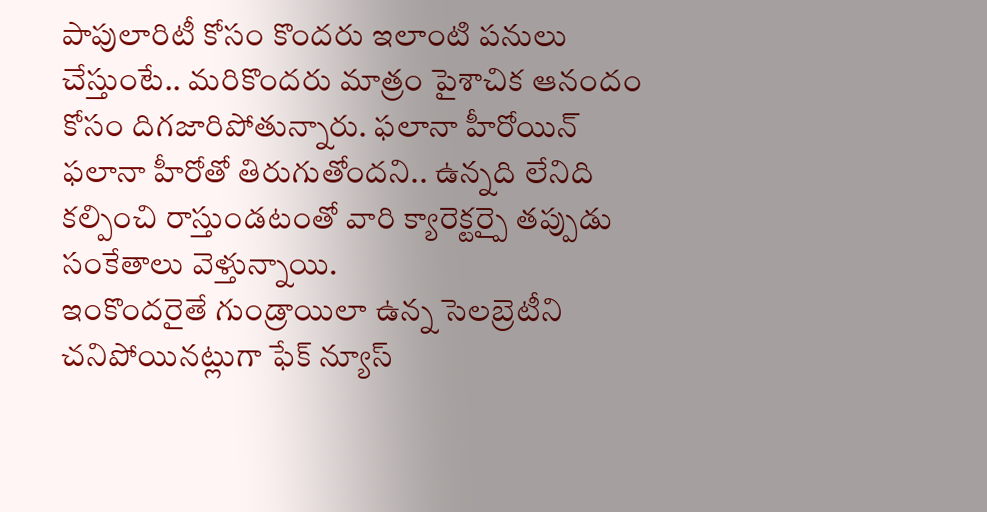పాపులారిటీ కోసం కొందరు ఇలాంటి పనులు చేస్తుంటే.. మరికొందరు మాత్రం పైశాచిక ఆనందం కోసం దిగజారిపోతున్నారు. ఫలానా హీరోయిన్ ఫలానా హీరోతో తిరుగుతోందని.. ఉన్నది లేనిది కల్పించి రాస్తుండటంతో వారి క్యారెక్టర్పై తప్పుడు సంకేతాలు వెళ్తున్నాయి.
ఇంకొందరైతే గుండ్రాయిలా ఉన్న సెలబ్రెటీని చనిపోయినట్లుగా ఫేక్ న్యూస్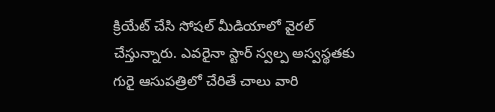క్రియేట్ చేసి సోషల్ మీడియాలో వైరల్ చేస్తున్నారు. ఎవరైనా స్టార్ స్వల్ప అస్వస్థతకు గురై ఆసుపత్రిలో చేరితే చాలు వారి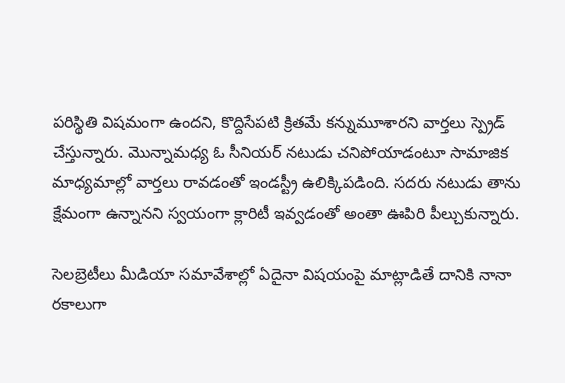పరిస్థితి విషమంగా ఉందని, కొద్దిసేపటి క్రితమే కన్నుమూశారని వార్తలు స్ప్రెడ్ చేస్తున్నారు. మొన్నామధ్య ఓ సీనియర్ నటుడు చనిపోయాడంటూ సామాజిక మాధ్యమాల్లో వార్తలు రావడంతో ఇండస్ట్రీ ఉలిక్కిపడింది. సదరు నటుడు తాను క్షేమంగా ఉన్నానని స్వయంగా క్లారిటీ ఇవ్వడంతో అంతా ఊపిరి పీల్చుకున్నారు.

సెలబ్రెటీలు మీడియా సమావేశాల్లో ఏదైనా విషయంపై మాట్లాడితే దానికి నానా రకాలుగా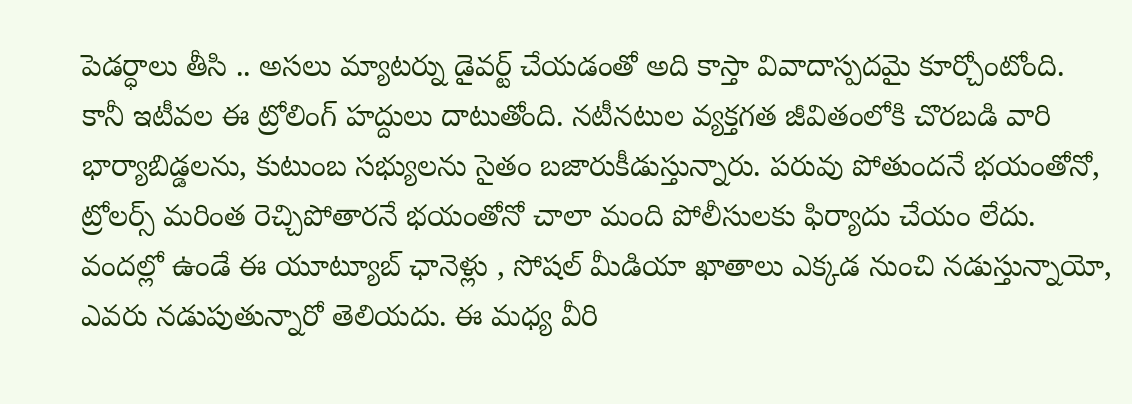పెడర్ధాలు తీసి .. అసలు మ్యాటర్ను డైవర్ట్ చేయడంతో అది కాస్తా వివాదాస్పదమై కూర్చోంటోంది. కానీ ఇటీవల ఈ ట్రోలింగ్ హద్దులు దాటుతోంది. నటీనటుల వ్యక్తగత జీవితంలోకి చొరబడి వారి భార్యాబిడ్డలను, కుటుంబ సభ్యులను సైతం బజారుకీడుస్తున్నారు. పరువు పోతుందనే భయంతోనో, ట్రోలర్స్ మరింత రెచ్చిపోతారనే భయంతోనో చాలా మంది పోలీసులకు ఫిర్యాదు చేయం లేదు. వందల్లో ఉండే ఈ యూట్యూబ్ ఛానెళ్లు , సోషల్ మీడియా ఖాతాలు ఎక్కడ నుంచి నడుస్తున్నాయో, ఎవరు నడుపుతున్నారో తెలియదు. ఈ మధ్య వీరి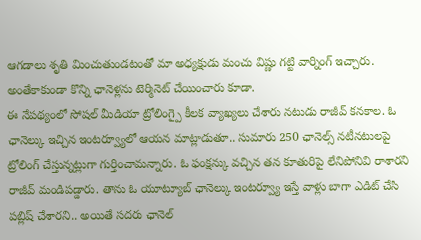ఆగడాలు శృతి మించుతుండటంతో మా అధ్యక్షుడు మంచు విష్ణు గట్టి వార్నింగ్ ఇచ్చారు. అంతేకాకుండా కొన్ని ఛానెళ్లను టెర్మినెట్ చేయించారు కూడా.
ఈ నేపథ్యంలో సోషల్ మీడియా ట్రోలింగ్పై కీలక వ్యాఖ్యలు చేశారు నటుడు రాజీవ్ కనకాల. ఓ ఛానెల్కు ఇచ్చిన ఇంటర్వ్యూలో ఆయన మాట్లాడుతూ.. సుమారు 250 ఛానెల్స్ నటీనటులపై ట్రోలింగ్ చేస్తున్నట్లుగా గుర్తించామన్నారు. ఓ ఫంక్షన్కు వచ్చిన తన కూతురిపై లేనిపోనివి రాశారని రాజీవ్ మండిపడ్డారు. తాను ఓ యూట్యూబ్ ఛానెల్కు ఇంటర్వ్యూ ఇస్తే వాళ్లు బాగా ఎడిట్ చేసి పబ్లిష్ చేశారని.. అయితే సదరు ఛానెల్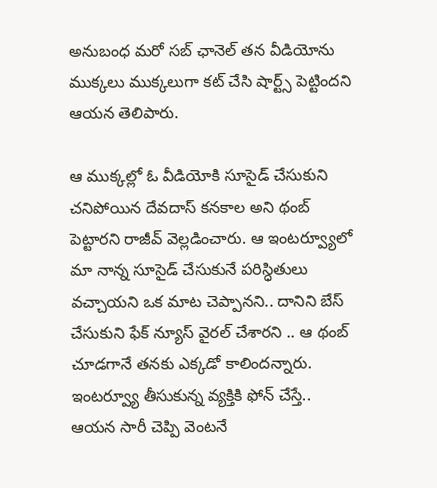అనుబంధ మరో సబ్ ఛానెల్ తన వీడియోను ముక్కలు ముక్కలుగా కట్ చేసి షార్ట్స్ పెట్టిందని ఆయన తెలిపారు.

ఆ ముక్కల్లో ఓ వీడియోకి సూసైడ్ చేసుకుని చనిపోయిన దేవదాస్ కనకాల అని థంబ్ పెట్టారని రాజీవ్ వెల్లడించారు. ఆ ఇంటర్వ్యూలో మా నాన్న సూసైడ్ చేసుకునే పరిస్ధితులు వచ్చాయని ఒక మాట చెప్పానని.. దానిని బేస్ చేసుకుని ఫేక్ న్యూస్ వైరల్ చేశారని .. ఆ థంబ్ చూడగానే తనకు ఎక్కడో కాలిందన్నారు. ఇంటర్వ్యూ తీసుకున్న వ్యక్తికి ఫోన్ చేస్తే.. ఆయన సారీ చెప్పి వెంటనే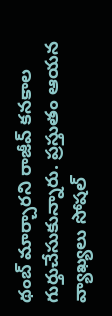థంబ్ మార్చారని రాజీవ్ కనకాల గుర్తుచేసుకున్నారు. ప్రస్తుతం ఆయన వ్యాఖ్యలు సోషల్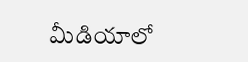మీడియాలో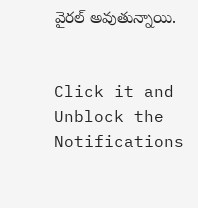వైరల్ అవుతున్నాయి.


Click it and Unblock the Notifications